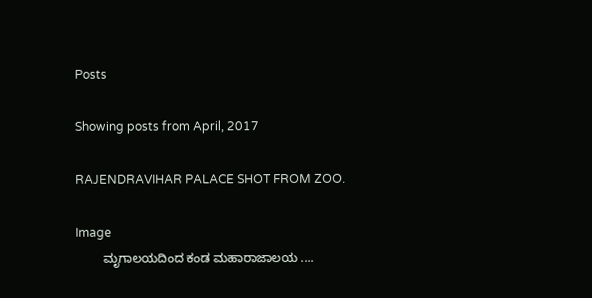Posts

Showing posts from April, 2017

RAJENDRAVIHAR PALACE SHOT FROM ZOO.

Image
        ಮೃಗಾಲಯದಿಂದ ಕಂಡ ಮಹಾರಾಜಾಲಯ ....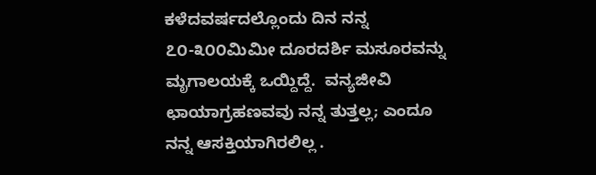ಕಳೆದವರ್ಷದಲ್ಲೊಂದು ದಿನ ನನ್ನ  ೭೦-೩೦೦ಮಿಮೀ ದೂರದರ್ಶಿ ಮಸೂರವನ್ನು ಮೃಗಾಲಯಕ್ಕೆ ಒಯ್ದಿದ್ದೆ.  ವನ್ಯಜೀವಿ ಛಾಯಾಗ್ರಹಣವವು ನನ್ನ ತುತ್ತಲ್ಲ; ಎಂದೂ ನನ್ನ ಆಸಕ್ತಿಯಾಗಿರಲಿಲ್ಲ .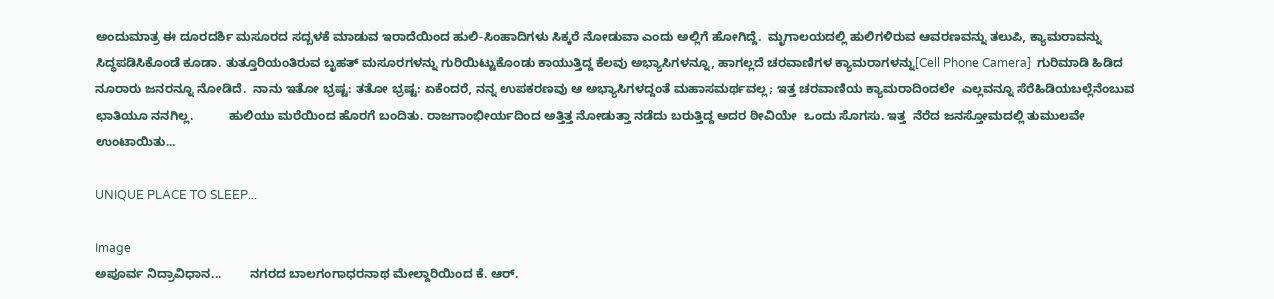ಅಂದುಮಾತ್ರ ಈ ದೂರದರ್ಶಿ ಮಸೂರದ ಸದ್ಬಳಕೆ ಮಾಡುವ ಇರಾದೆಯಿಂದ ಹುಲಿ-ಸಿಂಹಾದಿಗಳು ಸಿಕ್ಕರೆ ನೋಡುವಾ ಎಂದು ಅಲ್ಲಿಗೆ ಹೋಗಿದ್ದೆ.  ಮೃಗಾಲಯದಲ್ಲಿ ಹುಲಿಗಳಿರುವ ಆವರಣವನ್ನು ತಲುಪಿ, ಕ್ಯಾಮರಾವನ್ನು ಸಿದ್ಧಪಡಿಸಿಕೊಂಡೆ ಕೂಡಾ. ತುತ್ತೂರಿಯಂತಿರುವ ಬೃಹತ್ ಮಸೂರಗಳನ್ನು ಗುರಿಯಿಟ್ಟುಕೊಂಡು ಕಾಯುತ್ತಿದ್ದ ಕೆಲವು ಅಭ್ಯಾಸಿಗಳನ್ನೂ, ಹಾಗಲ್ಲದೆ ಚರವಾಣಿಗಳ ಕ್ಯಾಮರಾಗಳನ್ನು[Cell Phone Camera]  ಗುರಿಮಾಡಿ ಹಿಡಿದ  ನೂರಾರು ಜನರನ್ನೂ ನೋಡಿದೆ.  ನಾನು ಇತೋ ಭ್ರಷ್ಟ: ತತೋ ಭ್ರಷ್ಟ: ಏಕೆಂದರೆ, ನನ್ನ ಉಪಕರಣವು ಆ ಅಭ್ಯಾಸಿಗಳದ್ದಂತೆ ಮಹಾಸಮರ್ಥವಲ್ಲ; ಇತ್ತ ಚರವಾಣಿಯ ಕ್ಯಾಮರಾದಿಂದಲೇ  ಎಲ್ಲವನ್ನೂ ಸೆರೆಹಿಡಿಯಬಲ್ಲೆನೆಂಬುವ ಛಾತಿಯೂ ನನಗಿಲ್ಲ.          ಹುಲಿಯು ಮರೆಯಿಂದ ಹೊರಗೆ ಬಂದಿತು. ರಾಜಗಾಂಭೀರ್ಯದಿಂದ ಅತ್ತಿತ್ತ ನೋಡುತ್ತಾ ನಡೆದು ಬರುತ್ತಿದ್ದ ಅದರ ಠೀವಿಯೇ  ಒಂದು ಸೊಗಸು. ಇತ್ತ  ನೆರೆದ ಜನಸ್ತೋಮದಲ್ಲಿ ತುಮುಲವೇ ಉಂಟಾಯಿತು...

UNIQUE PLACE TO SLEEP...

Image
ಅಪೂರ್ವ ನಿದ್ರಾವಿಧಾನ...        ನಗರದ ಬಾಲಗಂಗಾಧರನಾಥ ಮೇಲ್ದಾರಿಯಿಂದ ಕೆ. ಆರ್.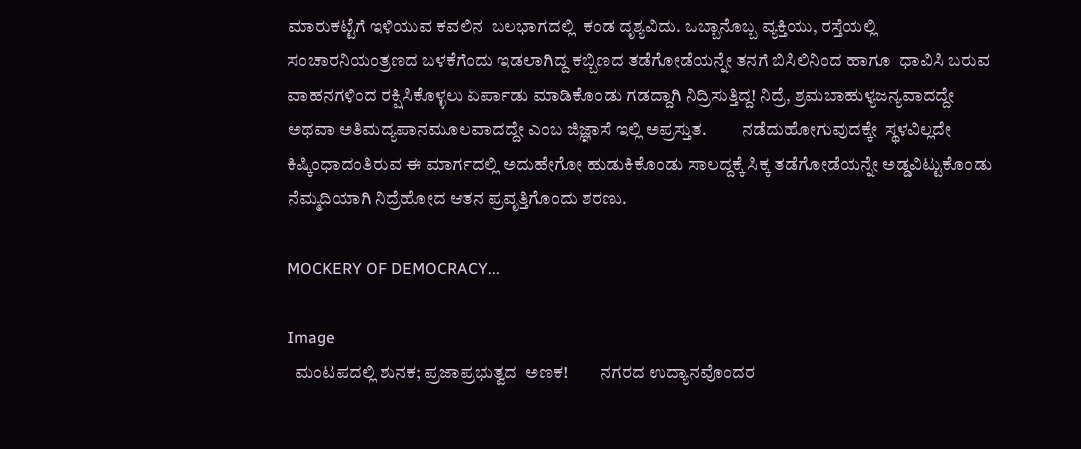ಮಾರುಕಟ್ಟೆಗೆ ಇಳಿಯುವ ಕವಲಿನ  ಬಲಭಾಗದಲ್ಲಿ  ಕಂಡ ದೃಶ್ಯವಿದು. ಒಬ್ಬಾನೊಬ್ಬ ವ್ಯಕ್ತಿಯು, ರಸ್ತೆಯಲ್ಲಿ ಸಂಚಾರನಿಯಂತ್ರಣದ ಬಳಕೆಗೆಂದು ಇಡಲಾಗಿದ್ದ ಕಬ್ಬಿಣದ ತಡೆಗೋಡೆಯನ್ನೇ ತನಗೆ ಬಿಸಿಲಿನಿಂದ ಹಾಗೂ  ಧಾವಿಸಿ ಬರುವ ವಾಹನಗಳಿಂದ ರಕ್ಷಿಸಿಕೊಳ್ಳಲು ಏರ್ಪಾಡು ಮಾಡಿಕೊಂಡು ಗಡದ್ದಾಗಿ ನಿದ್ರಿಸುತ್ತಿದ್ದ! ನಿದ್ರೆ, ಶ್ರಮಬಾಹುಳ್ಯಜನ್ಯವಾದದ್ದೇ ಅಥವಾ ಅತಿಮದ್ಯಪಾನಮೂಲವಾದದ್ದೇ ಎಂಬ ಜಿಜ್ಞಾಸೆ ಇಲ್ಲಿ ಅಪ್ರಸ್ತುತ.          ನಡೆದುಹೋಗುವುದಕ್ಕೇ  ಸ್ಥಳವಿಲ್ಲದೇ ಕಿಷ್ಕಿಂಧಾದಂತಿರುವ ಈ ಮಾರ್ಗದಲ್ಲಿ ಅದುಹೇಗೋ ಹುಡುಕಿಕೊಂಡು ಸಾಲದ್ದಕ್ಕೆ ಸಿಕ್ಕ ತಡೆಗೋಡೆಯನ್ನೇ ಅಡ್ಡವಿಟ್ಟುಕೊಂಡು ನೆಮ್ಮದಿಯಾಗಿ ನಿದ್ರೆಹೋದ ಆತನ ಪ್ರವೃತ್ತಿಗೊಂದು ಶರಣು.

MOCKERY OF DEMOCRACY...

Image
  ಮಂಟಪದಲ್ಲಿ ಶುನಕ; ಪ್ರಜಾಪ್ರಭುತ್ವದ  ಅಣಕ!         ನಗರದ ಉದ್ಯಾನವೊಂದರ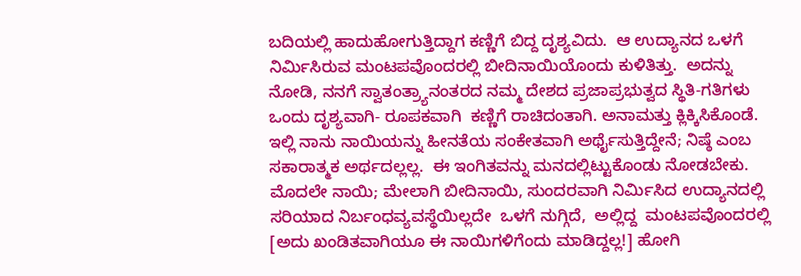ಬದಿಯಲ್ಲಿ ಹಾದುಹೋಗುತ್ತಿದ್ದಾಗ ಕಣ್ಣಿಗೆ ಬಿದ್ದ ದೃಶ್ಯವಿದು.  ಆ ಉದ್ಯಾನದ ಒಳಗೆ ನಿರ್ಮಿಸಿರುವ ಮಂಟಪವೊಂದರಲ್ಲಿ ಬೀದಿನಾಯಿಯೊಂದು ಕುಳಿತಿತ್ತು.  ಅದನ್ನು ನೋಡಿ, ನನಗೆ ಸ್ವಾತಂತ್ರ್ಯಾನಂತರದ ನಮ್ಮ ದೇಶದ ಪ್ರಜಾಪ್ರಭುತ್ವದ ಸ್ಥಿತಿ-ಗತಿಗಳು ಒಂದು ದೃಶ್ಯವಾಗಿ- ರೂಪಕವಾಗಿ  ಕಣ್ಣಿಗೆ ರಾಚಿದಂತಾಗಿ. ಅನಾಮತ್ತು ಕ್ಲಿಕ್ಕಿಸಿಕೊಂಡೆ.          ಇಲ್ಲಿ ನಾನು ನಾಯಿಯನ್ನು ಹೀನತೆಯ ಸಂಕೇತವಾಗಿ ಅರ್ಥೈಸುತ್ತಿದ್ದೇನೆ; ನಿಷ್ಠೆ ಎಂಬ ಸಕಾರಾತ್ಮಕ ಅರ್ಥದಲ್ಲಲ್ಲ.  ಈ ಇಂಗಿತವನ್ನು ಮನದಲ್ಲಿಟ್ಟುಕೊಂಡು ನೋಡಬೇಕು.   ಮೊದಲೇ ನಾಯಿ; ಮೇಲಾಗಿ ಬೀದಿನಾಯಿ, ಸುಂದರವಾಗಿ ನಿರ್ಮಿಸಿದ ಉದ್ಯಾನದಲ್ಲಿ  ಸರಿಯಾದ ನಿರ್ಬಂಧವ್ಯವಸ್ಥೆಯಿಲ್ಲದೇ  ಒಳಗೆ ನುಗ್ಗಿದೆ,  ಅಲ್ಲಿದ್ದ  ಮಂಟಪವೊಂದರಲ್ಲಿ [ಅದು ಖಂಡಿತವಾಗಿಯೂ ಈ ನಾಯಿಗಳಿಗೆಂದು ಮಾಡಿದ್ದಲ್ಲ!] ಹೋಗಿ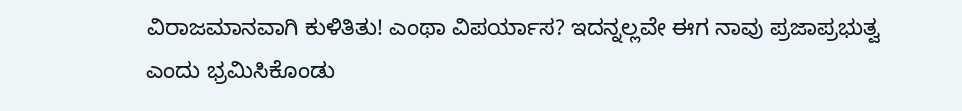ವಿರಾಜಮಾನವಾಗಿ ಕುಳಿತಿತು! ಎಂಥಾ ವಿಪರ್ಯಾಸ? ಇದನ್ನಲ್ಲವೇ ಈಗ ನಾವು ಪ್ರಜಾಪ್ರಭುತ್ವ ಎಂದು ಭ್ರಮಿಸಿಕೊಂಡು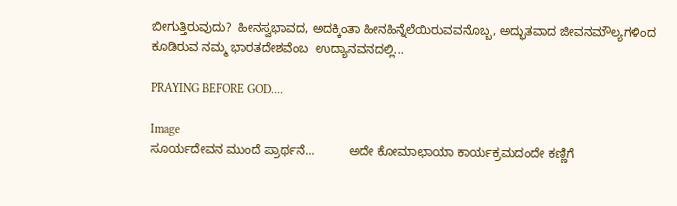ಬೀಗುತ್ತಿರುವುದು?  ಹೀನಸ್ವಭಾವದ, ಅದಕ್ಕಿಂತಾ ಹೀನಹಿನ್ನೆಲೆಯಿರುವವನೊಬ್ಬ, ಅದ್ಭುತವಾದ ಜೀವನಮೌಲ್ಯಗಳಿಂದ ಕೂಡಿರುವ ನಮ್ಮ ಭಾರತದೇಶವೆಂಬ  ಉದ್ಯಾನವನದಲ್ಲಿ...

PRAYING BEFORE GOD....

Image
ಸೂರ್ಯದೇವನ ಮುಂದೆ ಪ್ರಾರ್ಥನೆ...          ಅದೇ ಕೋಮಾಛಾಯಾ ಕಾರ್ಯಕ್ರಮದಂದೇ ಕಣ್ಣಿಗೆ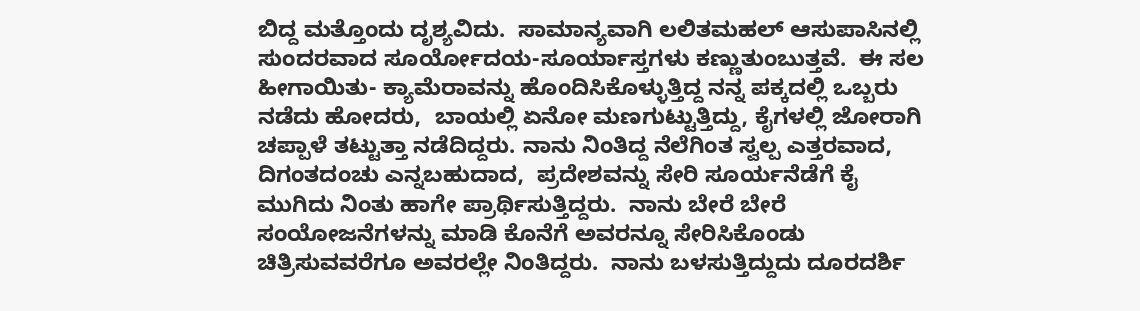ಬಿದ್ದ ಮತ್ತೊಂದು ದೃಶ್ಯವಿದು.  ಸಾಮಾನ್ಯವಾಗಿ ಲಲಿತಮಹಲ್ ಆಸುಪಾಸಿನಲ್ಲಿ  ಸುಂದರವಾದ ಸೂರ್ಯೋದಯ-ಸೂರ್ಯಾಸ್ತಗಳು ಕಣ್ಣುತುಂಬುತ್ತವೆ.  ಈ ಸಲ  ಹೀಗಾಯಿತು- ಕ್ಯಾಮೆರಾವನ್ನು ಹೊಂದಿಸಿಕೊಳ್ಳುತ್ತಿದ್ದ ನನ್ನ ಪಕ್ಕದಲ್ಲಿ ಒಬ್ಬರು ನಡೆದು ಹೋದರು,  ಬಾಯಲ್ಲಿ ಏನೋ ಮಣಗುಟ್ಟುತ್ತಿದ್ದು, ಕೈಗಳಲ್ಲಿ ಜೋರಾಗಿ ಚಪ್ಪಾಳೆ ತಟ್ಟುತ್ತಾ ನಡೆದಿದ್ದರು. ನಾನು ನಿಂತಿದ್ದ ನೆಲೆಗಿಂತ ಸ್ವಲ್ಪ ಎತ್ತರವಾದ, ದಿಗಂತದಂಚು ಎನ್ನಬಹುದಾದ,  ಪ್ರದೇಶವನ್ನು ಸೇರಿ ಸೂರ್ಯನೆಡೆಗೆ ಕೈ ಮುಗಿದು ನಿಂತು ಹಾಗೇ ಪ್ರಾರ್ಥಿಸುತ್ತಿದ್ದರು.  ನಾನು ಬೇರೆ ಬೇರೆ ಸಂಯೋಜನೆಗಳನ್ನು ಮಾಡಿ ಕೊನೆಗೆ ಅವರನ್ನೂ ಸೇರಿಸಿಕೊಂಡು ಚಿತ್ರಿಸುವವರೆಗೂ ಅವರಲ್ಲೇ ನಿಂತಿದ್ದರು.  ನಾನು ಬಳಸುತ್ತಿದ್ದುದು ದೂರದರ್ಶಿ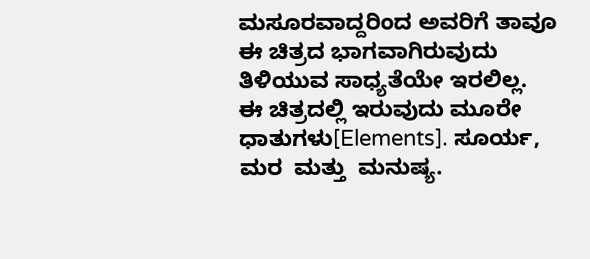ಮಸೂರವಾದ್ದರಿಂದ ಅವರಿಗೆ ತಾವೂ  ಈ ಚಿತ್ರದ ಭಾಗವಾಗಿರುವುದು ತಿಳಿಯುವ ಸಾಧ್ಯತೆಯೇ ಇರಲಿಲ್ಲ.         ಈ ಚಿತ್ರದಲ್ಲಿ ಇರುವುದು ಮೂರೇ ಧಾತುಗಳು[Elements]. ಸೂರ್ಯ,  ಮರ  ಮತ್ತು  ಮನುಷ್ಯ.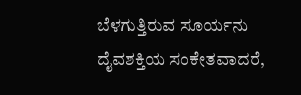ಬೆಳಗುತ್ತಿರುವ ಸೂರ್ಯನು  ದೈವಶಕ್ತಿಯ ಸಂಕೇತವಾದರೆ,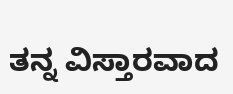ತನ್ನ ವಿಸ್ತಾರವಾದ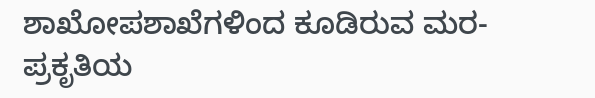ಶಾಖೋಪಶಾಖೆಗಳಿಂದ ಕೂಡಿರುವ ಮರ- ಪ್ರಕೃತಿಯ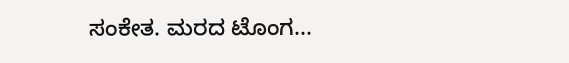ಸಂಕೇತ. ಮರದ ಟೊಂಗ...